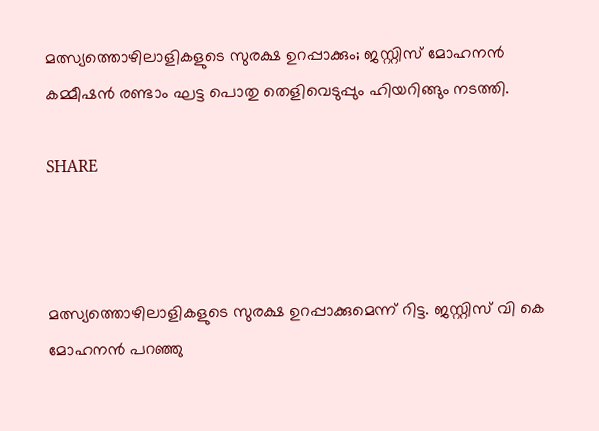മത്സ്യത്തൊഴിലാളികളുടെ സുരക്ഷ ഉറപ്പാക്കും; ജസ്റ്റിസ് മോഹനന്‍ കമ്മീഷന്‍ രണ്ടാം ഘട്ട പൊതു തെളിവെടുപ്പും ഹിയറിങ്ങും നടത്തി.

SHARE



മത്സ്യത്തൊഴിലാളികളുടെ സുരക്ഷ ഉറപ്പാക്കുമെന്ന് റിട്ട. ജസ്റ്റിസ് വി കെ മോഹനന്‍ പറഞ്ഞു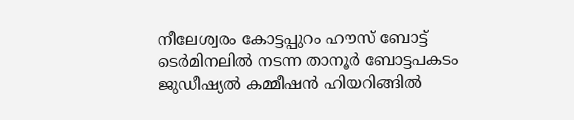നീലേശ്വരം കോട്ടപ്പുറം ഹൗസ് ബോട്ട് ടെര്‍മിനലില്‍ നടന്ന താനൂര്‍ ബോട്ടപകടം ജുഡീഷ്യല്‍ കമ്മീഷന്‍ ഹിയറിങ്ങില്‍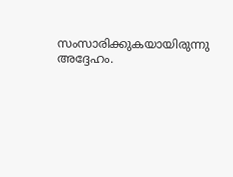സംസാരിക്കുകയായിരുന്നു അദ്ദേഹം.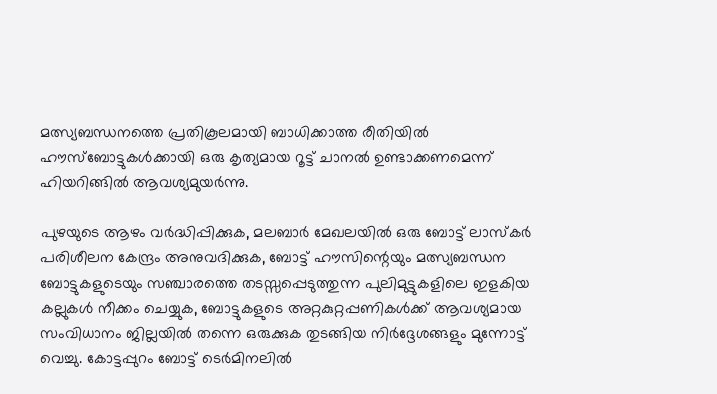മത്സ്യബന്ധനത്തെ പ്രതികൂലമായി ബാധിക്കാത്ത രീതിയില്‍ ഹൗസ്‌ബോട്ടുകള്‍ക്കായി ഒരു കൃത്യമായ റൂട്ട് ചാനല്‍ ഉണ്ടാക്കണമെന്ന് ഹിയറിങ്ങില്‍ ആവശ്യമുയര്‍ന്നു.

പുഴയുടെ ആഴം വര്‍ദ്ധിപ്പിക്കുക, മലബാര്‍ മേഖലയില്‍ ഒരു ബോട്ട് ലാസ്‌കര്‍ പരിശീലന കേന്ദ്രം അനുവദിക്കുക, ബോട്ട് ഹൗസിന്റെയും മത്സ്യബന്ധന ബോട്ടുകളുടെയും സഞ്ചാരത്തെ തടസ്സപ്പെടുത്തുന്ന പുലിമുട്ടുകളിലെ ഇളകിയ കല്ലുകള്‍ നീക്കം ചെയ്യുക, ബോട്ടുകളുടെ അറ്റകുറ്റപ്പണികള്‍ക്ക് ആവശ്യമായ സംവിധാനം ജില്ലയില്‍ തന്നെ ഒരുക്കുക തുടങ്ങിയ നിര്‍ദ്ദേശങ്ങളും മുന്നോട്ട് വെച്ചു. കോട്ടപ്പുറം ബോട്ട് ടെര്‍മിനലില്‍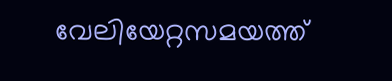വേലിയേറ്റസമയത്ത്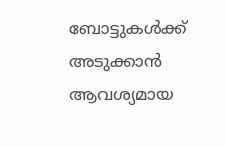ബോട്ടുകള്‍ക്ക് അടുക്കാന്‍ ആവശ്യമായ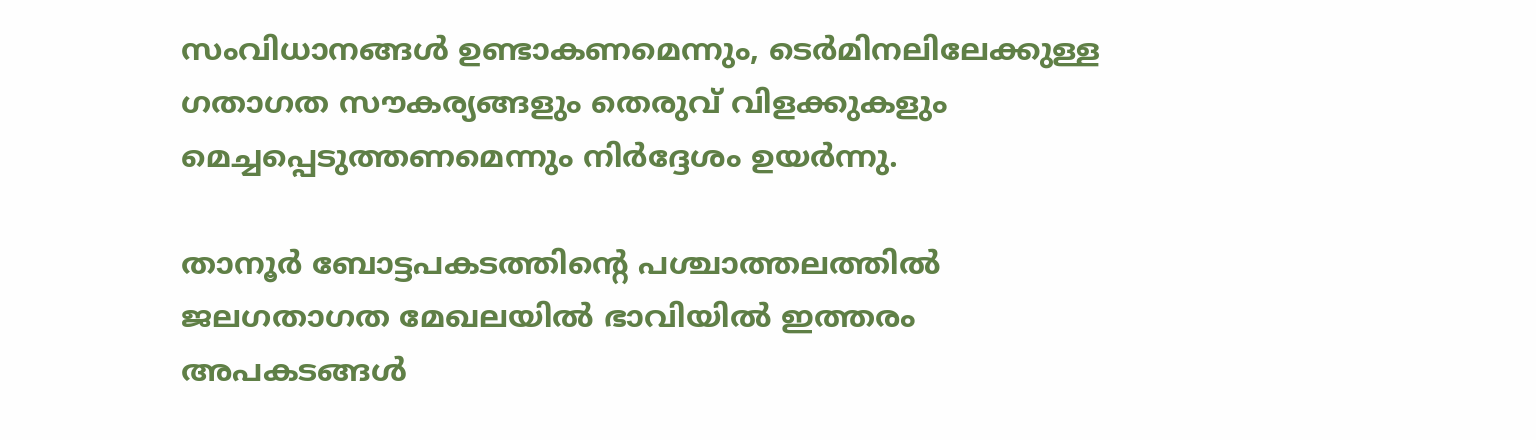സംവിധാനങ്ങള്‍ ഉണ്ടാകണമെന്നും, ടെര്‍മിനലിലേക്കുള്ള ഗതാഗത സൗകര്യങ്ങളും തെരുവ് വിളക്കുകളും മെച്ചപ്പെടുത്തണമെന്നും നിര്‍ദ്ദേശം ഉയര്‍ന്നു.

താനൂര്‍ ബോട്ടപകടത്തിന്റെ പശ്ചാത്തലത്തില്‍ ജലഗതാഗത മേഖലയില്‍ ഭാവിയില്‍ ഇത്തരം അപകടങ്ങള്‍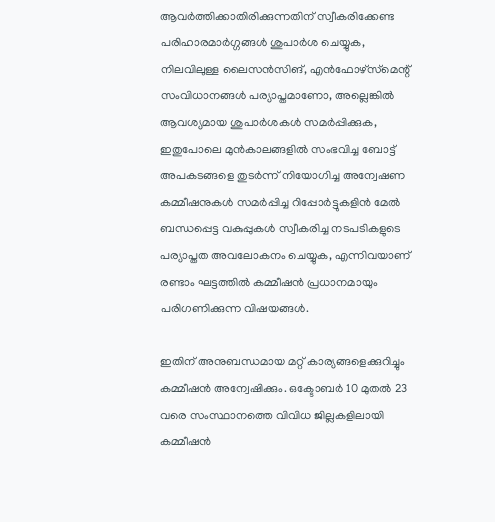ആവര്‍ത്തിക്കാതിരിക്കുന്നതിന് സ്വീകരിക്കേണ്ട പരിഹാരമാര്‍ഗ്ഗങ്ങള്‍ ശുപാര്‍ശ ചെയ്യുക, നിലവിലുള്ള ലൈസന്‍സിങ്, എന്‍ഫോഴ്‌സ്‌മെന്റ് സംവിധാനങ്ങള്‍ പര്യാപ്തമാണോ, അല്ലെങ്കില്‍ ആവശ്യമായ ശുപാര്‍ശകള്‍ സമര്‍പ്പിക്കുക, ഇതുപോലെ മുന്‍കാലങ്ങളില്‍ സംഭവിച്ച ബോട്ട് അപകടങ്ങളെ തുടര്‍ന്ന് നിയോഗിച്ച അന്വേഷണ കമ്മീഷനുകള്‍ സമര്‍പ്പിച്ച റിപ്പോര്‍ട്ടുകളിന്‍ മേല്‍ ബന്ധപ്പെട്ട വകുപ്പുകള്‍ സ്വീകരിച്ച നടപടികളുടെ പര്യാപ്തത അവലോകനം ചെയ്യുക, എന്നിവയാണ് രണ്ടാം ഘട്ടത്തില്‍ കമ്മീഷന്‍ പ്രധാനമായും പരിഗണിക്കുന്ന വിഷയങ്ങള്‍.

ഇതിന് അനുബന്ധമായ മറ്റ് കാര്യങ്ങളെക്കുറിച്ചും കമ്മീഷന്‍ അന്വേഷിക്കും. ഒക്ടോബര്‍ 10 മുതല്‍ 23 വരെ സംസ്ഥാനത്തെ വിവിധ ജില്ലകളിലായി കമ്മീഷന്‍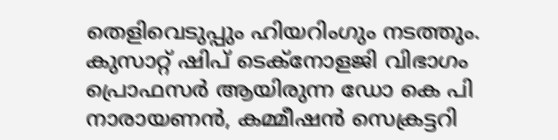തെളിവെടുപ്പും ഹിയറിംഗും നടത്തും. കുസാറ്റ് ഷിപ് ടെക്നോളജി വിഭാഗം പ്രൊഫസര്‍ ആയിരുന്ന ഡോ കെ പി നാരായണന്‍, കമ്മീഷന്‍ സെക്രട്ടറി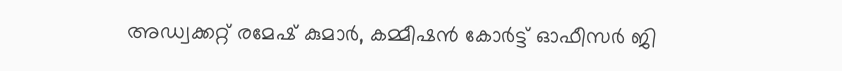അഡ്വക്കറ്റ് രമേഷ് കുമാര്‍, കമ്മീഷന്‍ കോര്‍ട്ട് ഓഫീസര്‍ ജി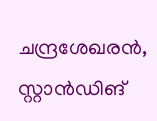ചന്ദ്രശേഖരന്‍, സ്റ്റാന്‍ഡിങ്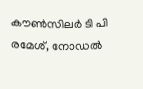കൗണ്‍സിലര്‍ ടി പി രമേശ്, നോഡല്‍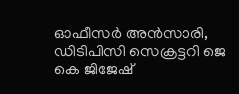ഓഫീസര്‍ അന്‍സാരി, ഡിടിപിസി സെക്രട്ടറി ജെ കെ ജിജേഷ്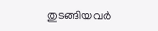തുടങ്ങിയവര്‍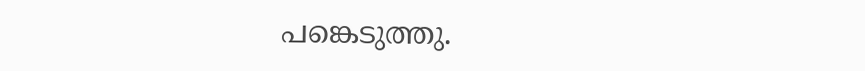പങ്കെടുത്തു.